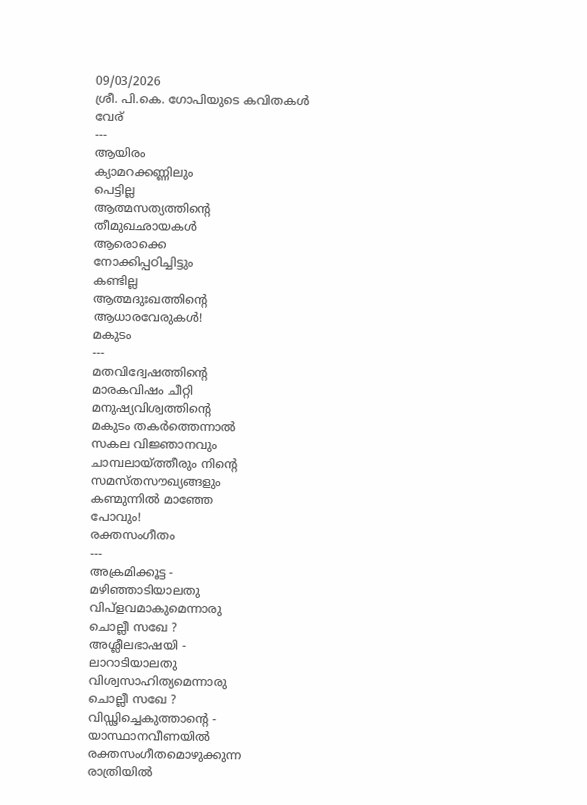09/03/2026
ശ്രീ. പി.കെ. ഗോപിയുടെ കവിതകൾ
വേര്
---
ആയിരം
ക്യാമറക്കണ്ണിലും
പെട്ടില്ല
ആത്മസത്യത്തിൻ്റെ
തീമുഖഛായകൾ
ആരൊക്കെ
നോക്കിപ്പഠിച്ചിട്ടും
കണ്ടില്ല
ആത്മദുഃഖത്തിൻ്റെ
ആധാരവേരുകൾ!
മകുടം
---
മതവിദ്വേഷത്തിൻ്റെ
മാരകവിഷം ചീറ്റി
മനുഷ്യവിശ്വത്തിൻ്റെ
മകുടം തകർത്തെന്നാൽ
സകല വിജ്ഞാനവും
ചാമ്പലായ്ത്തീരും നിൻ്റെ
സമസ്തസൗഖ്യങ്ങളും
കണ്മുന്നിൽ മാഞ്ഞേ
പോവും!
രക്തസംഗീതം
---
അക്രമിക്കൂട്ട -
മഴിഞ്ഞാടിയാലതു
വിപ്ളവമാകുമെന്നാരു
ചൊല്ലീ സഖേ ?
അശ്ലീലഭാഷയി -
ലാറാടിയാലതു
വിശ്വസാഹിത്യമെന്നാരു
ചൊല്ലീ സഖേ ?
വിഡ്ഢിച്ചെകുത്താൻ്റെ -
യാസ്ഥാനവീണയിൽ
രക്തസംഗീതമൊഴുക്കുന്ന
രാത്രിയിൽ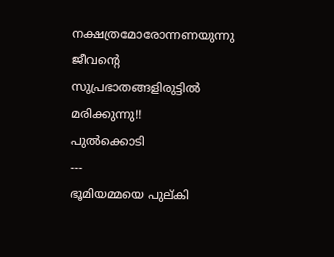നക്ഷത്രമോരോന്നണയുന്നു
ജീവൻ്റെ
സുപ്രഭാതങ്ങളിരുട്ടിൽ
മരിക്കുന്നു!!
പുൽക്കൊടി
---
ഭൂമിയമ്മയെ പുല്കി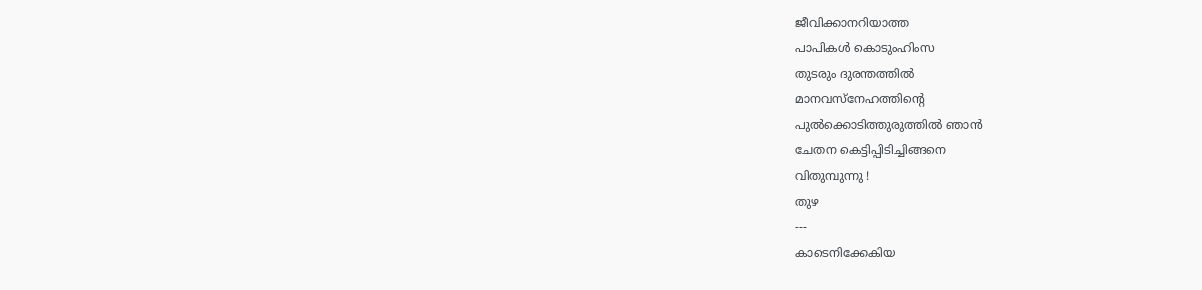ജീവിക്കാനറിയാത്ത
പാപികൾ കൊടുംഹിംസ
തുടരും ദുരന്തത്തിൽ
മാനവസ്നേഹത്തിൻ്റെ
പുൽക്കൊടിത്തുരുത്തിൽ ഞാൻ
ചേതന കെട്ടിപ്പിടിച്ചിങ്ങനെ
വിതുമ്പുന്നു !
തുഴ
---
കാടെനിക്കേകിയ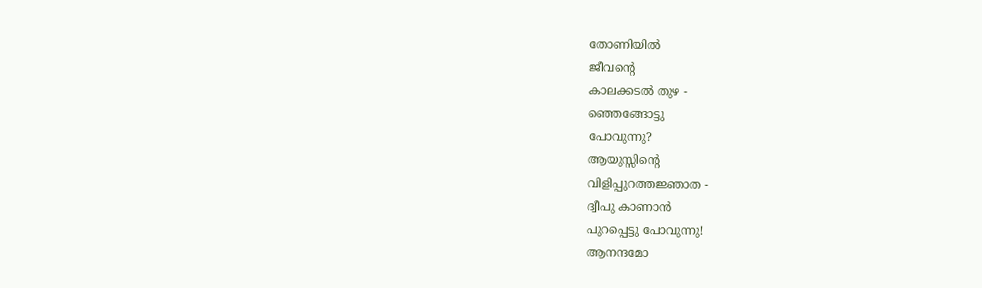തോണിയിൽ
ജീവൻ്റെ
കാലക്കടൽ തുഴ -
ഞ്ഞെങ്ങോട്ടു
പോവുന്നു?
ആയുസ്സിൻ്റെ
വിളിപ്പുറത്തജ്ഞാത -
ദ്വീപു കാണാൻ
പുറപ്പെട്ടു പോവുന്നു!
ആനന്ദമോ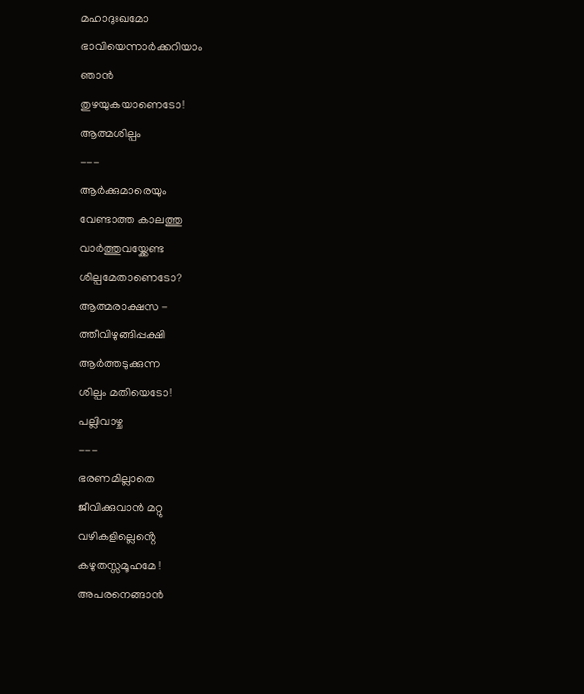മഹാദുഃഖമോ
ഭാവിയെന്നാർക്കറിയാം
ഞാൻ
തുഴയുകയാണെടോ!
ആത്മശില്പം
---
ആർക്കുമാരെയും
വേണ്ടാത്ത കാലത്തു
വാർത്തുവയ്ക്കേണ്ട
ശില്പമേതാണെടോ?
ആത്മരാക്ഷസ -
ത്തീവിഴുങ്ങിപ്പക്ഷി
ആർത്തടുക്കുന്ന
ശില്പം മതിയെടോ!
പല്ലിവാഴ്ച
---
ഭരണമില്ലാതെ
ജീവിക്കുവാൻ മറ്റു
വഴികളില്ലെൻ്റെ
കഴുതസ്സമൂഹമേ !
അപരനെങ്ങാൻ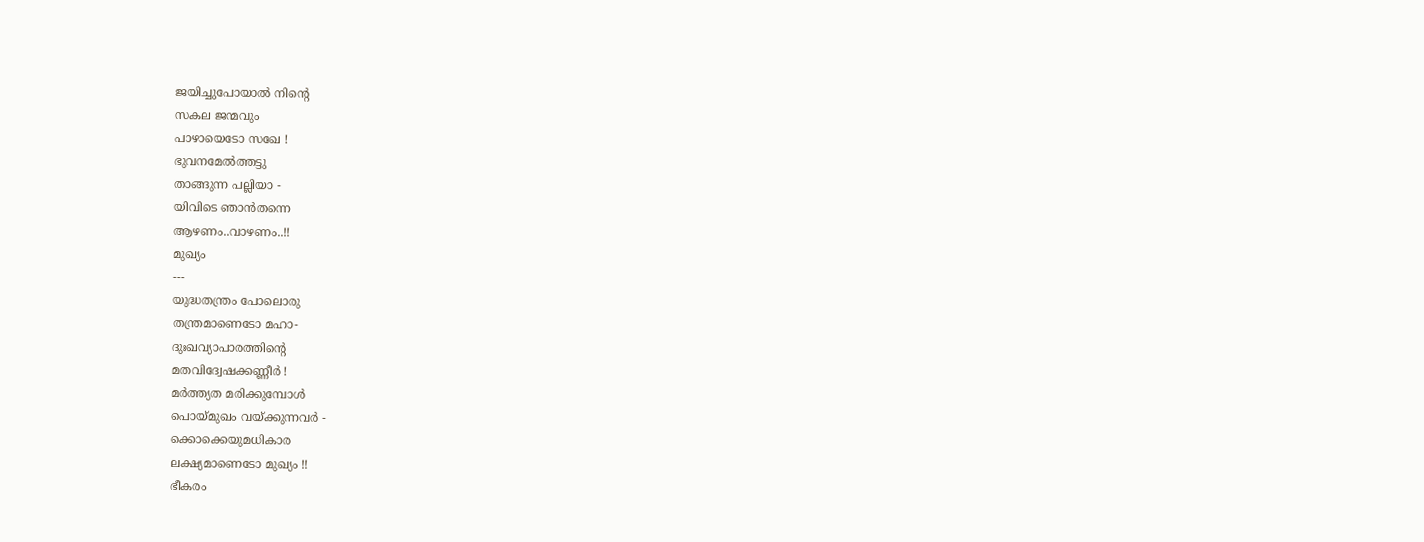ജയിച്ചുപോയാൽ നിൻ്റെ
സകല ജന്മവും
പാഴായെടോ സഖേ !
ഭുവനമേൽത്തട്ടു
താങ്ങുന്ന പല്ലിയാ -
യിവിടെ ഞാൻതന്നെ
ആഴണം..വാഴണം..!!
മുഖ്യം
---
യുദ്ധതന്ത്രം പോലൊരു
തന്ത്രമാണെടോ മഹാ-
ദുഃഖവ്യാപാരത്തിൻ്റെ
മതവിദ്വേഷക്കണ്ണീർ !
മർത്ത്യത മരിക്കുമ്പോൾ
പൊയ്മുഖം വയ്ക്കുന്നവർ -
ക്കൊക്കെയുമധികാര
ലക്ഷ്യമാണെടോ മുഖ്യം !!
ഭീകരം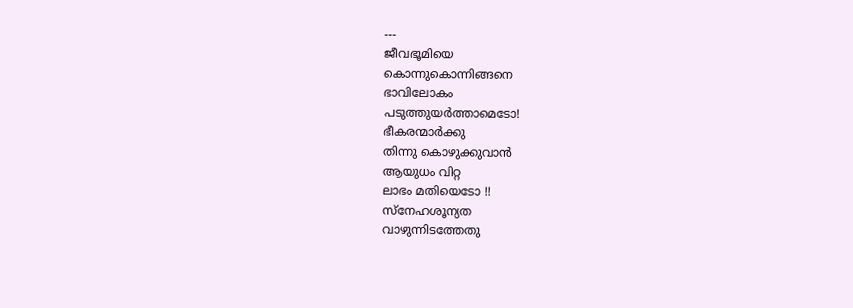---
ജീവഭൂമിയെ
കൊന്നുകൊന്നിങ്ങനെ
ഭാവിലോകം
പടുത്തുയർത്താമെടോ!
ഭീകരന്മാർക്കു
തിന്നു കൊഴുക്കുവാൻ
ആയുധം വിറ്റ
ലാഭം മതിയെടോ !!
സ്നേഹശൂന്യത
വാഴുന്നിടത്തേതു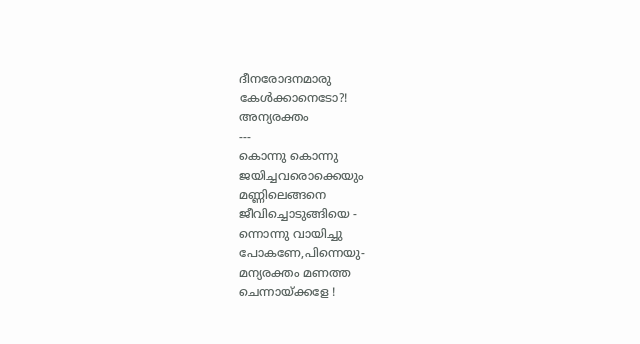ദീനരോദനമാരു
കേൾക്കാനെടോ?!
അന്യരക്തം
---
കൊന്നു കൊന്നു
ജയിച്ചവരൊക്കെയും
മണ്ണിലെങ്ങനെ
ജീവിച്ചൊടുങ്ങിയെ -
ന്നൊന്നു വായിച്ചു
പോകണേ,പിന്നെയു-
മന്യരക്തം മണത്ത
ചെന്നായ്ക്കളേ !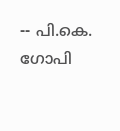-- പി.കെ. ഗോപി